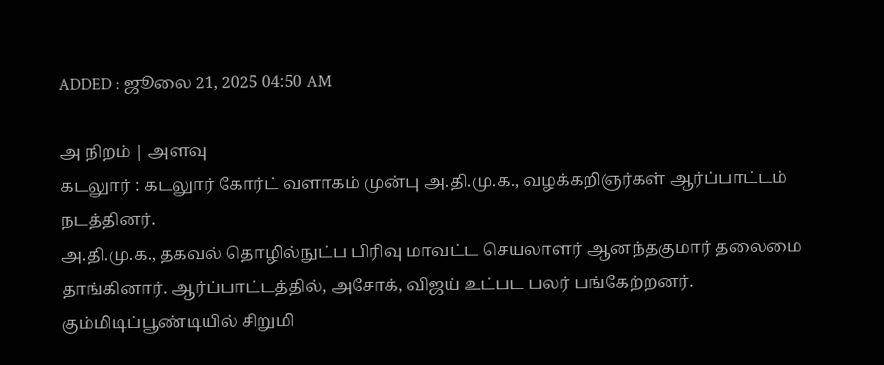ADDED : ஜூலை 21, 2025 04:50 AM

அ நிறம் | அளவு
கடலுார் : கடலுார் கோர்ட் வளாகம் முன்பு அ.தி.மு.க., வழக்கறிஞர்கள் ஆர்ப்பாட்டம் நடத்தினர்.
அ.தி.மு.க., தகவல் தொழில்நுட்ப பிரிவு மாவட்ட செயலாளர் ஆனந்தகுமார் தலைமை தாங்கினார். ஆர்ப்பாட்டத்தில், அசோக், விஜய் உட்பட பலர் பங்கேற்றனர்.
கும்மிடிப்பூண்டியில் சிறுமி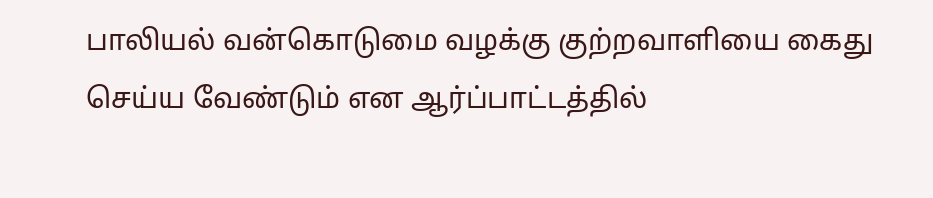பாலியல் வன்கொடுமை வழக்கு குற்றவாளியை கைது செய்ய வேண்டும் என ஆர்ப்பாட்டத்தில்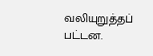வலியுறுத்தப் பட்டன.